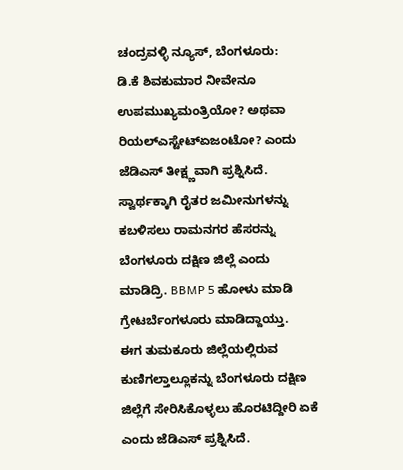ಚಂದ್ರವಳ್ಳಿ ನ್ಯೂಸ್, ಬೆಂಗಳೂರು:
ಡಿ.ಕೆ ಶಿವಕುಮಾರ ನೀವೇನೂ ಉಪಮುಖ್ಯಮಂತ್ರಿಯೋ? ಅಥವಾ ರಿಯಲ್ಎಸ್ಟೇಟ್ಏಜಂಟೋ? ಎಂದು ಜೆಡಿಎಸ್ ತೀಕ್ಷ್ಣವಾಗಿ ಪ್ರಶ್ನಿಸಿದೆ.
ಸ್ವಾರ್ಥಕ್ಕಾಗಿ ರೈತರ ಜಮೀನುಗಳನ್ನು ಕಬಳಿಸಲು ರಾಮನಗರ ಹೆಸರನ್ನು ಬೆಂಗಳೂರು ದಕ್ಷಿಣ ಜಿಲ್ಲೆ ಎಂದು ಮಾಡಿದ್ರಿ. BBMP 5 ಹೋಳು ಮಾಡಿ ಗ್ರೇಟರ್ಬೆಂಗಳೂರು ಮಾಡಿದ್ದಾಯ್ತು.
ಈಗ ತುಮಕೂರು ಜಿಲ್ಲೆಯಲ್ಲಿರುವ ಕುಣಿಗಲ್ತಾಲ್ಲೂಕನ್ನು ಬೆಂಗಳೂರು ದಕ್ಷಿಣ ಜಿಲ್ಲೆಗೆ ಸೇರಿಸಿಕೊಳ್ಳಲು ಹೊರಟಿದ್ದೀರಿ ಏಕೆ ಎಂದು ಜೆಡಿಎಸ್ ಪ್ರಶ್ನಿಸಿದೆ.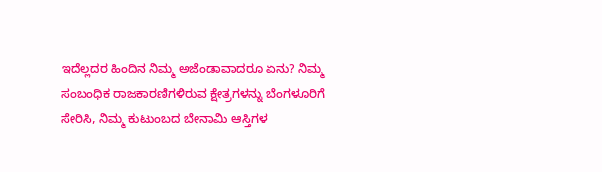ಇದೆಲ್ಲದರ ಹಿಂದಿನ ನಿಮ್ಮ ಅಜೆಂಡಾವಾದರೂ ಏನು? ನಿಮ್ಮ ಸಂಬಂಧಿಕ ರಾಜಕಾರಣಿಗಳಿರುವ ಕ್ಷೇತ್ರಗಳನ್ನು ಬೆಂಗಳೂರಿಗೆ ಸೇರಿಸಿ, ನಿಮ್ಮ ಕುಟುಂಬದ ಬೇನಾಮಿ ಆಸ್ತಿಗಳ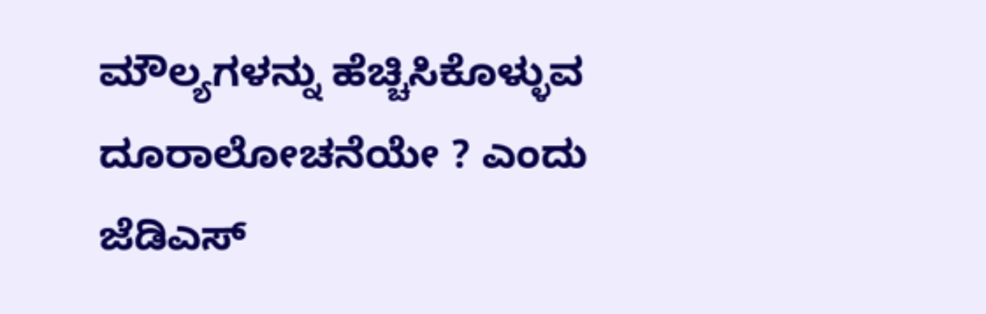ಮೌಲ್ಯಗಳನ್ನು ಹೆಚ್ಚಿಸಿಕೊಳ್ಳುವ ದೂರಾಲೋಚನೆಯೇ ? ಎಂದು ಜೆಡಿಎಸ್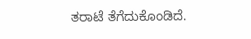ತರಾಟೆ ತೆಗೆದುಕೊಂಡಿದೆ.